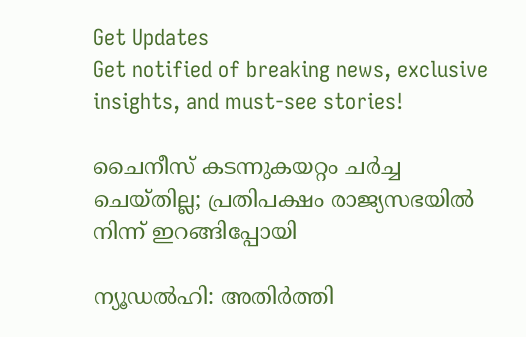Get Updates
Get notified of breaking news, exclusive insights, and must-see stories!

ചൈനീസ് കടന്നുകയറ്റം ചർച്ച ചെയ്തില്ല; പ്രതിപക്ഷം രാജ്യസഭയിൽ നിന്ന് ഇറങ്ങിപ്പോയി

ന്യൂഡൽഹി: അതിർത്തി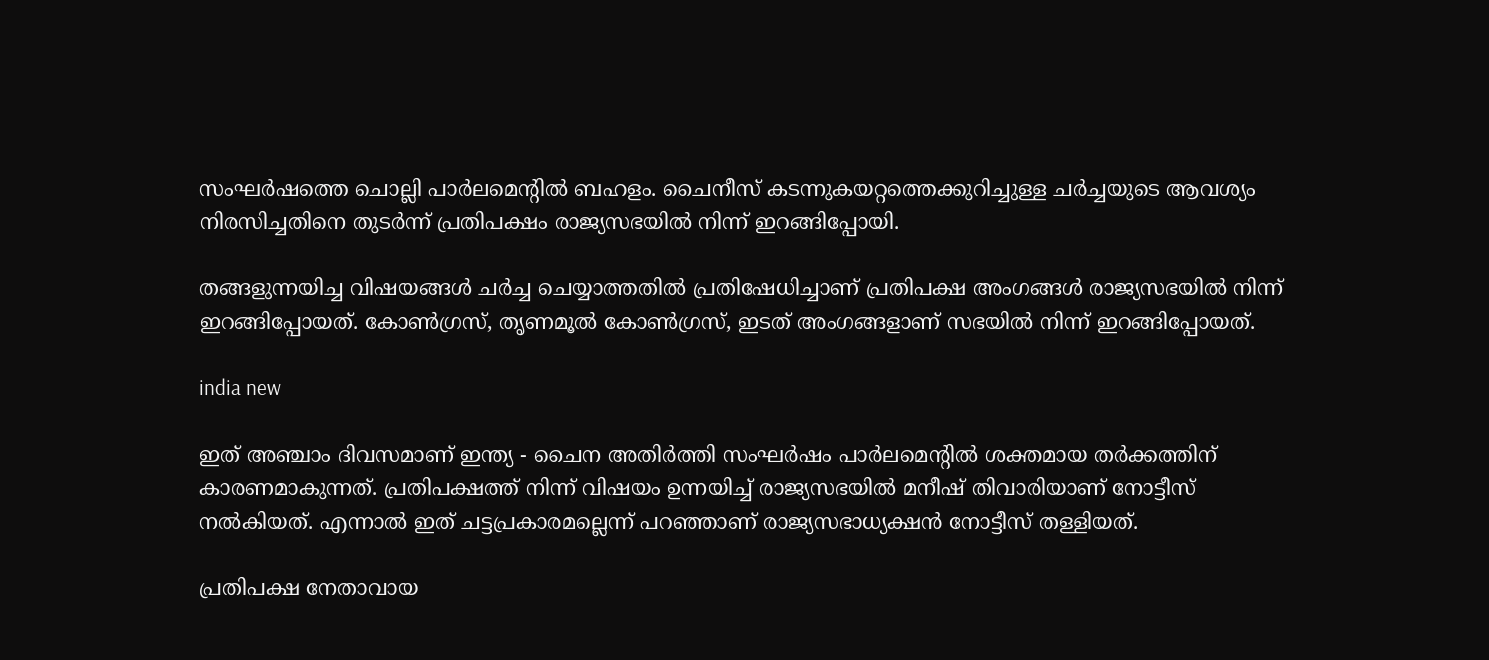സംഘർഷത്തെ ചൊല്ലി പാർലമെന്റിൽ ബഹളം. ചൈനീസ് കടന്നുകയറ്റത്തെക്കുറിച്ചുള്ള ചർച്ചയുടെ ആവശ്യം നിരസിച്ചതിനെ തുടർന്ന് പ്രതിപക്ഷം രാജ്യസഭയിൽ നിന്ന് ഇറങ്ങിപ്പോയി.

തങ്ങളുന്നയിച്ച വിഷയങ്ങൾ ചർച്ച ചെയ്യാത്തതിൽ പ്രതിഷേധിച്ചാണ് പ്രതിപക്ഷ അംഗങ്ങൾ രാജ്യസഭയിൽ നിന്ന് ഇറങ്ങിപ്പോയത്. കോൺഗ്രസ്, തൃണമൂൽ കോൺഗ്രസ്, ഇടത് അംഗങ്ങളാണ് സഭയിൽ നിന്ന് ഇറങ്ങിപ്പോയത്.

india new

ഇത് അഞ്ചാം ദിവസമാണ് ഇന്ത്യ - ചൈന അതിർത്തി സംഘർഷം പാർലമെന്റിൽ ശക്തമായ തർക്കത്തിന് കാരണമാകുന്നത്. പ്രതിപക്ഷത്ത് നിന്ന് വിഷയം ഉന്നയിച്ച് രാജ്യസഭയിൽ മനീഷ് തിവാരിയാണ് നോട്ടീസ് നൽകിയത്. എന്നാൽ ഇത് ചട്ടപ്രകാരമല്ലെന്ന് പറഞ്ഞാണ് രാജ്യസഭാധ്യക്ഷൻ നോട്ടീസ് തള്ളിയത്.

പ്രതിപക്ഷ നേതാവായ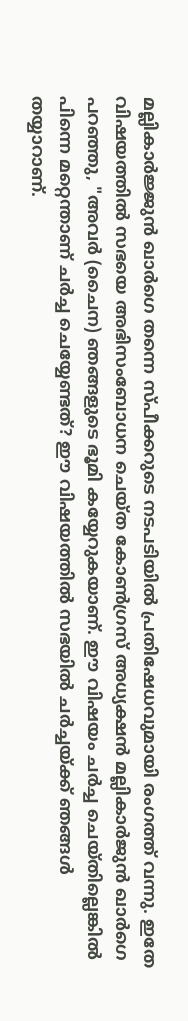മല്ലികാർജ്ജുൻ ഖാർഗെ തന്നെ സ്പീക്കറുടെ നടപടിയിൽ പ്രതിഷേധവുമായി രംഗത്ത് വന്നു. ഇതേ വിഷയത്തിൽ സഭയെ അഭിസംബോധന ചെയ്ത കോൺഗ്രസ് അധ്യക്ഷൻ മല്ലികാർജുൻ ഖാർഗെ പറഞ്ഞു, "അവർ (ചൈന) ഞങ്ങളുടെ ഭൂമി കയ്യേറുകയാണ്. ഈ വിഷയം ചർച്ച ചെയ്തില്ലെങ്കിൽ പിന്നെ മറ്റെന്താണ് ചർച്ച ചെയ്യേണ്ടത്? ഈ വിഷയത്തിൽ സഭയിൽ ചർച്ചയ്ക്ക് ഞങ്ങൾ തയ്യാറാണ്.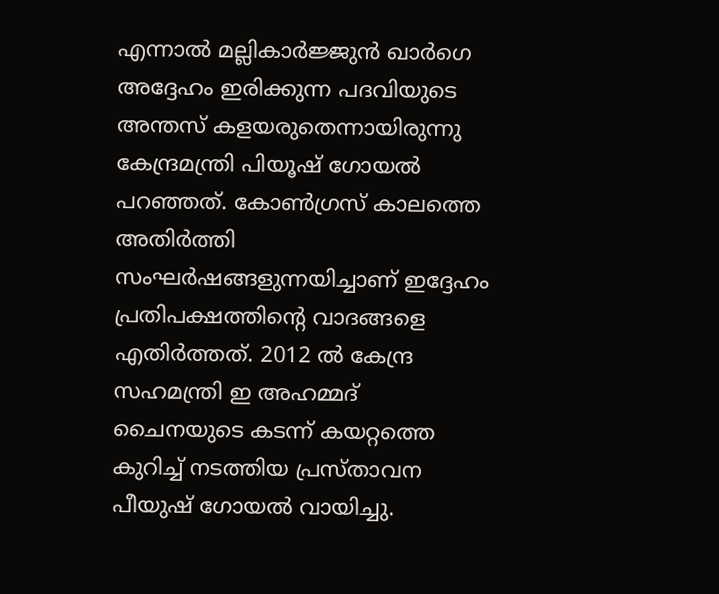എന്നാൽ മല്ലികാർജ്ജുൻ ഖാർഗെ അദ്ദേഹം ഇരിക്കുന്ന പദവിയുടെ അന്തസ് കളയരുതെന്നായിരുന്നു കേന്ദ്രമന്ത്രി പിയൂഷ് ഗോയൽ പറഞ്ഞത്. കോൺഗ്രസ് കാലത്തെ അതിർത്തി സംഘർഷങ്ങളുന്നയിച്ചാണ് ഇദ്ദേഹം പ്രതിപക്ഷത്തിന്റെ വാദങ്ങളെ എതിർത്തത്. 2012 ൽ കേന്ദ്ര സഹമന്ത്രി ഇ അഹമ്മദ് ചൈനയുടെ കടന്ന് കയറ്റത്തെ കുറിച്ച് നടത്തിയ പ്രസ്താവന പീയുഷ് ഗോയൽ വായിച്ചു.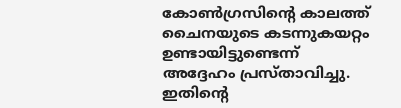കോൺഗ്രസിന്റെ കാലത്ത് ചൈനയുടെ കടന്നുകയറ്റം ഉണ്ടായിട്ടുണ്ടെന്ന് അദ്ദേഹം പ്രസ്താവിച്ചു. ഇതിന്റെ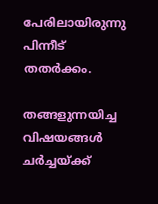പേരിലായിരുന്നു പിന്നീട് തതർക്കം.

തങ്ങളുന്നയിച്ച വിഷയങ്ങൾ ചർച്ചയ്ക്ക്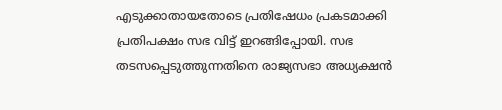എടുക്കാതായതോടെ പ്രതിഷേധം പ്രകടമാക്കി പ്രതിപക്ഷം സഭ വിട്ട് ഇറങ്ങിപ്പോയി. സഭ തടസപ്പെടുത്തുന്നതിനെ രാജ്യസഭാ അധ്യക്ഷൻ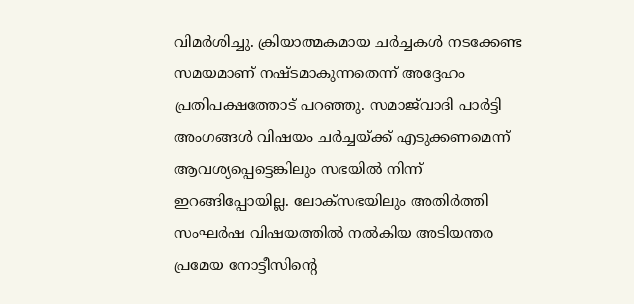വിമർശിച്ചു. ക്രിയാത്മകമായ ചർച്ചകൾ നടക്കേണ്ട സമയമാണ് നഷ്ടമാകുന്നതെന്ന് അദ്ദേഹം പ്രതിപക്ഷത്തോട് പറഞ്ഞു. സമാജ്‌വാദി പാർട്ടി അംഗങ്ങൾ വിഷയം ചർച്ചയ്ക്ക് എടുക്കണമെന്ന് ആവശ്യപ്പെട്ടെങ്കിലും സഭയിൽ നിന്ന് ഇറങ്ങിപ്പോയില്ല. ലോക്സഭയിലും അതിർത്തി സംഘർഷ വിഷയത്തിൽ നൽകിയ അടിയന്തര പ്രമേയ നോട്ടീസിന്റെ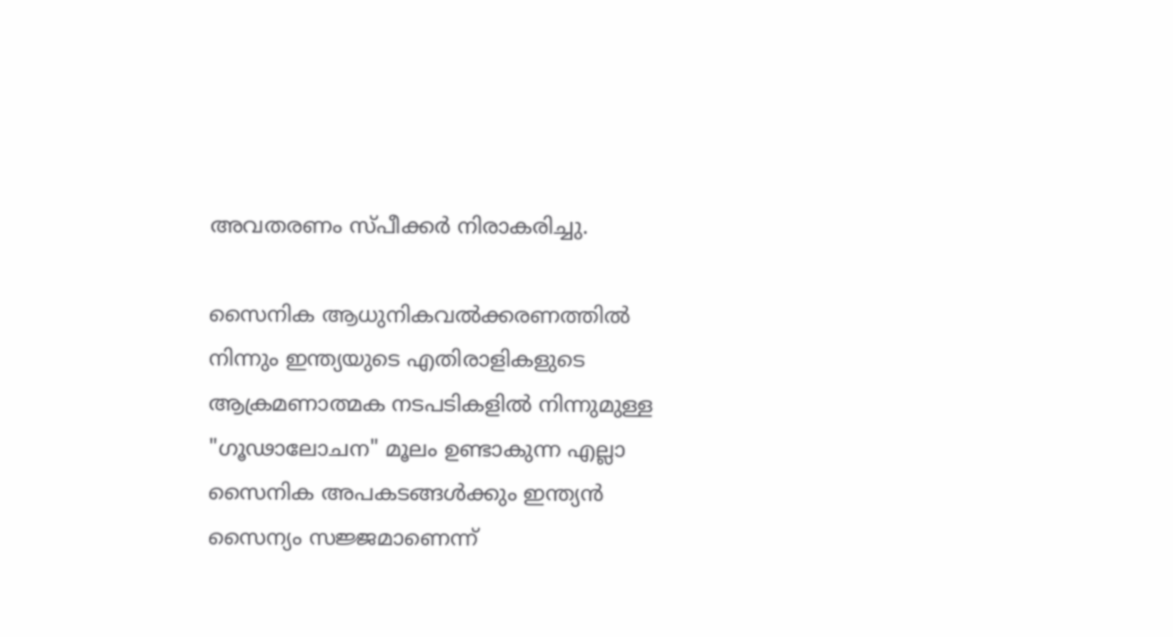അവതരണം സ്പീക്കർ നിരാകരിച്ചു.

സൈനിക ആധുനികവൽക്കരണത്തിൽ നിന്നും ഇന്ത്യയുടെ എതിരാളികളുടെ ആക്രമണാത്മക നടപടികളിൽ നിന്നുമുള്ള "ഗൂഢാലോചന" മൂലം ഉണ്ടാകുന്ന എല്ലാ സൈനിക അപകടങ്ങൾക്കും ഇന്ത്യൻ സൈന്യം സജ്ജമാണെന്ന്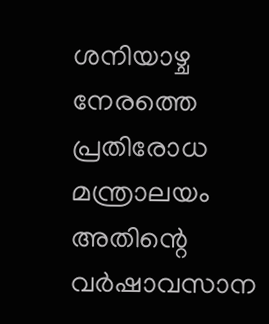ശനിയാഴ്ച നേരത്തെ പ്രതിരോധ മന്ത്രാലയം അതിന്റെ വർഷാവസാന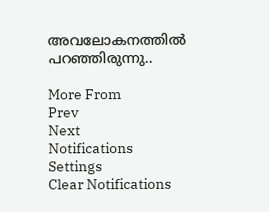അവലോകനത്തിൽ പറഞ്ഞിരുന്നു..

More From
Prev
Next
Notifications
Settings
Clear Notifications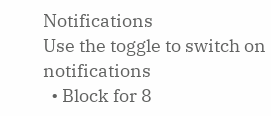Notifications
Use the toggle to switch on notifications
  • Block for 8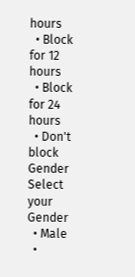hours
  • Block for 12 hours
  • Block for 24 hours
  • Don't block
Gender
Select your Gender
  • Male
  •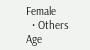Female
  • Others
Age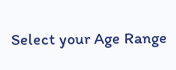Select your Age Range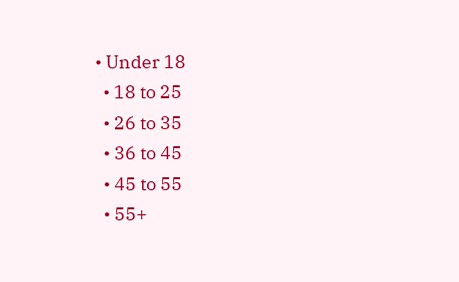• Under 18
  • 18 to 25
  • 26 to 35
  • 36 to 45
  • 45 to 55
  • 55+